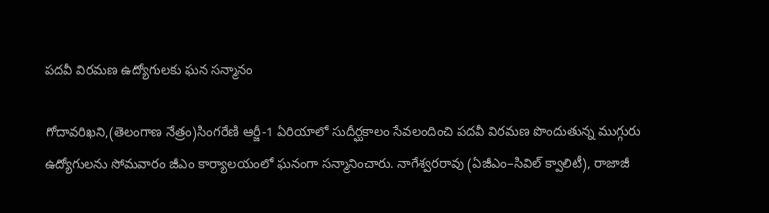పదవీ విరమణ ఉద్యోగులకు ఘన సన్మానం

గోదావరిఖని,(తెలంగాణ నేత్రం)సింగరేణి ఆర్జీ-1 ఏరియాలో సుదీర్ఘకాలం సేవలందించి పదవీ విరమణ పొందుతున్న ముగ్గురు ఉద్యోగులను సోమవారం జీఎం కార్యాలయంలో ఘనంగా సన్మానించారు. నాగేశ్వరరావు (ఏజీఎం–సివిల్ క్వాలిటీ), రాజాజీ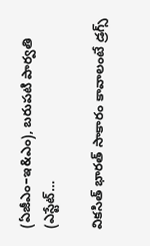(ఏజీఎం–ఇ&ఎం), బరుపటి పార్వతి (ఎస్టేట్…

వికసిత్ భారత్ సాకారం కావాలంటే డ్రగ్స్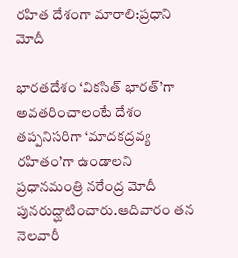రహిత దేశంగా మారాలి:ప్రధాని మోదీ

భారతదేశం ‘వికసిత్ భారత్’గా అవతరించాలంటే దేశం తప్పనిసరిగా ‘మాదకద్రవ్య రహితం’గా ఉండాలని ప్రధానమంత్రి నరేంద్ర మోదీ పునరుద్ఘాటించారు.ఆదివారం తన నెలవారీ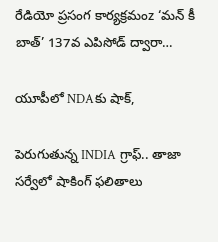రేడియో ప్రసంగ కార్యక్రమంz ‘మన్ కీ బాత్’ 137వ ఎపిసోడ్ ద్వారా…

యూపీలో NDAకు షాక్,

పెరుగుతున్న INDIA గ్రాఫ్.. తాజా సర్వేలో షాకింగ్ ఫలితాలు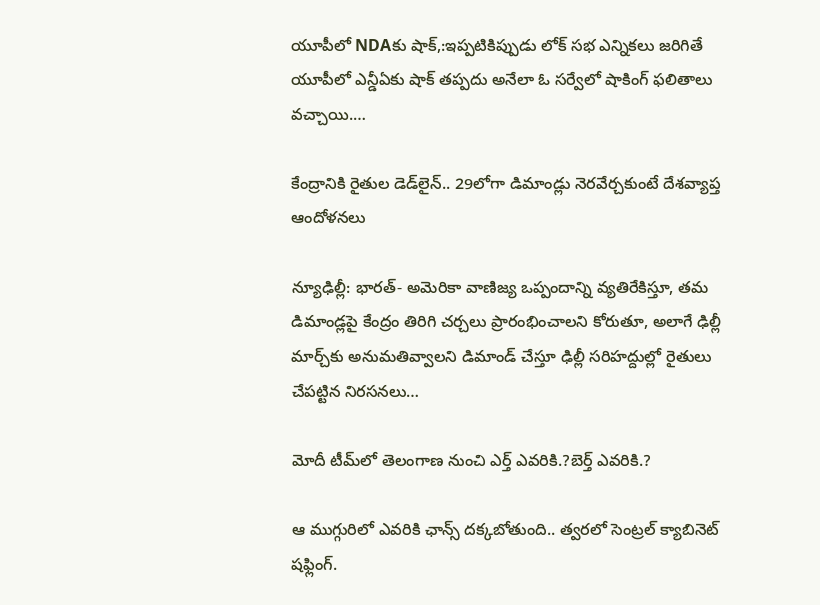యూపీలో NDAకు షాక్,:ఇప్పటికిప్పుడు లోక్ సభ ఎన్నికలు జరిగితే యూపీలో ఎన్డీఏకు షాక్ తప్పదు అనేలా ఓ సర్వేలో షాకింగ్ ఫలితాలు వచ్చాయి.…

కేంద్రానికి రైతుల డెడ్‌లైన్‌.. 29లోగా డిమాండ్లు నెరవేర్చకుంటే దేశవ్యాప్త ఆందోళనలు

న్యూఢిల్లీ: భారత్‌- అమెరికా వాణిజ్య ఒప్పందాన్ని వ్యతిరేకిస్తూ, తమ డిమాండ్లపై కేంద్రం తిరిగి చర్చలు ప్రారంభించాలని కోరుతూ, అలాగే ఢిల్లీ మార్చ్‌కు అనుమతివ్వాలని డిమాండ్‌ చేస్తూ ఢిల్లీ సరిహద్దుల్లో రైతులు చేపట్టిన నిరసనలు…

మోదీ టీమ్‌లో తెలంగాణ నుంచి ఎర్త్ ఎవరికి.?బెర్త్ ఎవరికి.?

ఆ ముగ్గురిలో ఎవరికి ఛాన్స్ దక్కబోతుంది.. త్వరలో సెంట్రల్ క్యాబినెట్ షఫ్లింగ్.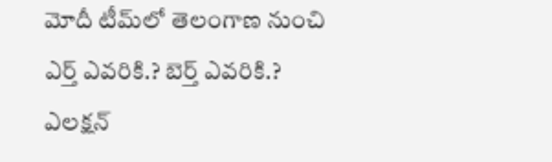మోదీ టీమ్‌లో తెలంగాణ నుంచి ఎర్త్ ఎవరికి.? బెర్త్ ఎవరికి.? ఎలక్షన్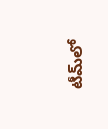టీమ్‌లో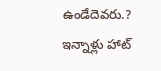ఉండేదెవరు.? ఇన్నాళ్లు హాట్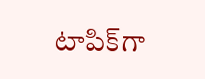టాపిక్‌గా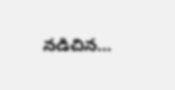నడిచిన…